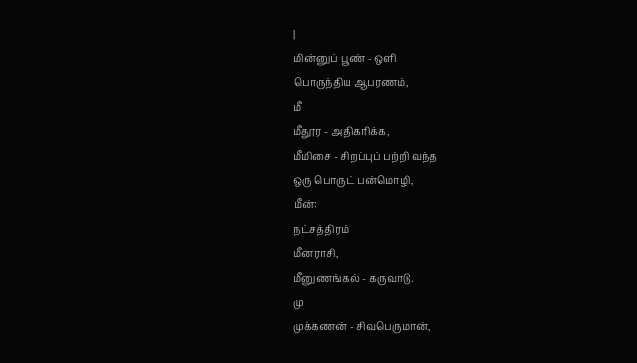|
மின்னுப் பூண் - ஒளி
பொருந்திய ஆபரணம்,
மீ
மீதூர - அதிகரிக்க,
மீமிசை - சிறப்புப் பற்றி வந்த
ஒரு பொருட் பன்மொழி,
மீன்:
நட்சத்திரம்
மீனராசி,
மீனுணங்கல் - கருவாடு.
மு
முக்கணன் - சிவபெருமான்,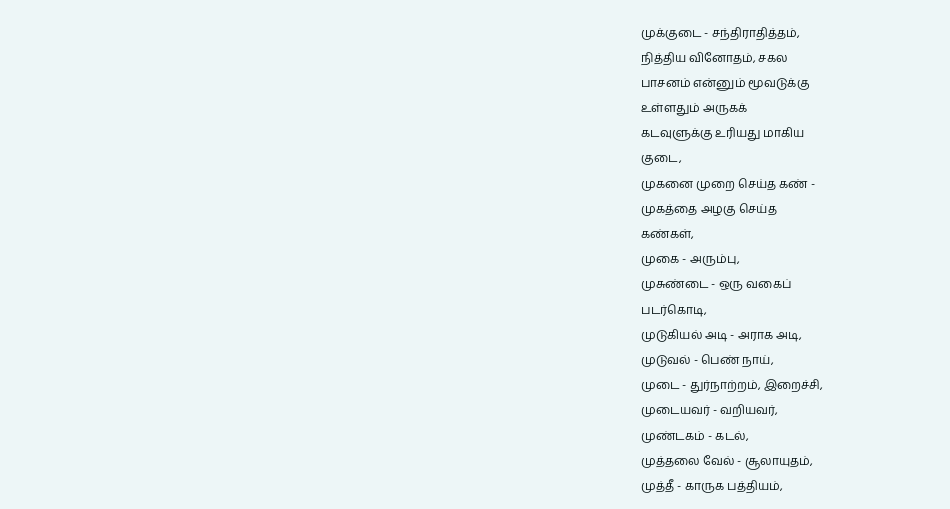முக்குடை - சந்திராதித்தம்,
நித்திய வினோதம், சகல
பாசனம் என்னும் மூவடுக்கு
உள்ளதும் அருகக்
கடவுளுக்கு உரியது மாகிய
குடை,
முகனை முறை செய்த கண் -
முகத்தை அழகு செய்த
கண்கள்,
முகை - அரும்பு,
முசுண்டை - ஒரு வகைப்
படர்கொடி,
முடுகியல் அடி - அராக அடி,
முடுவல் - பெண் நாய்,
முடை - துர்நாற்றம், இறைச்சி,
முடையவர் - வறியவர்,
முண்டகம் - கடல்,
முத்தலை வேல் - சூலாயுதம்,
முத்தீ - காருக பத்தியம்,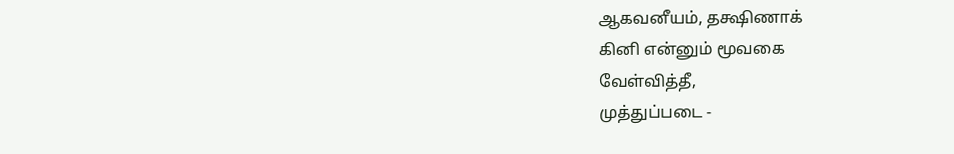ஆகவனீயம், தக்ஷிணாக்
கினி என்னும் மூவகை
வேள்வித்தீ,
முத்துப்படை -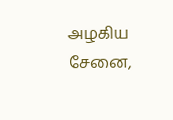அழகிய
சேனை,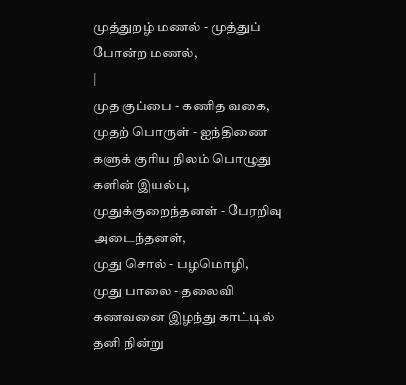முத்துறழ் மணல் - முத்துப்
போன்ற மணல்,
|
முத குப்பை - கணித வகை,
முதற் பொருள் - ஐந்திணை
களுக் குரிய நிலம் பொழுது
களின் இயல்பு,
முதுக்குறைந்தனள் - பேரறிவு
அடைந்தனள்,
முது சொல் - பழமொழி,
முது பாலை - தலைவி
கணவனை இழந்து காட்டில்
தனி நின்று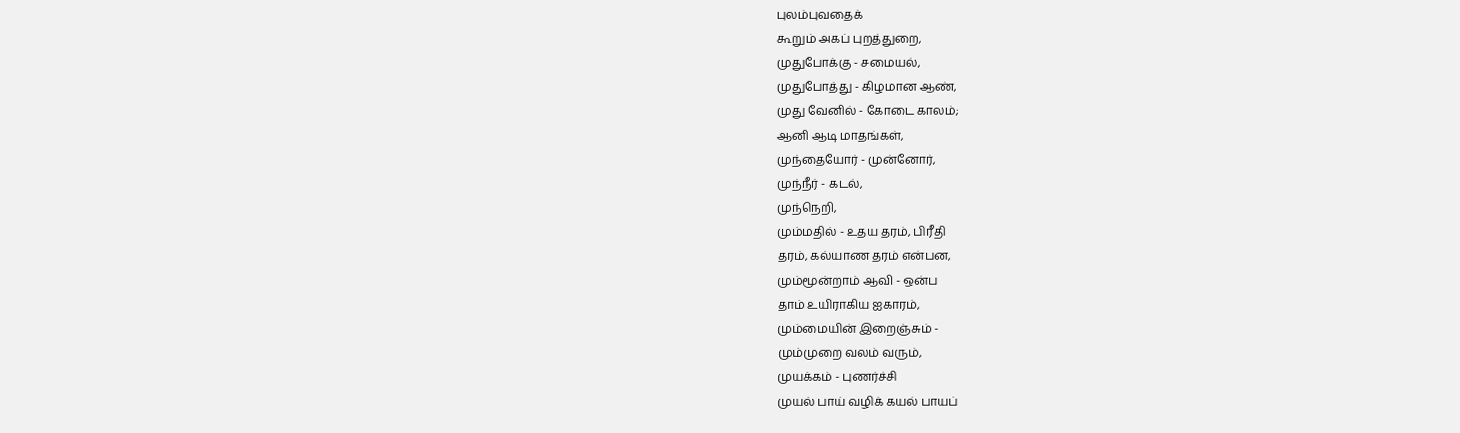புலம்புவதைக்
கூறும் அகப் புறத்துறை,
முதுபோக்கு - சமையல்,
முதுபோத்து - கிழமான ஆண்,
முது வேனில் - கோடை காலம்;
ஆனி ஆடி மாதங்கள்,
முந்தையோர் - முன்னோர்,
முந்நீர் - கடல்,
முந்நெறி,
மும்மதில் - உதய தரம், பிரீதி
தரம், கல்யாண தரம் என்பன,
மும்மூன்றாம் ஆவி - ஒன்ப
தாம் உயிராகிய ஐகாரம்,
மும்மையின் இறைஞ்சும் -
மும்முறை வலம் வரும்,
முயக்கம் - புணர்ச்சி
முயல் பாய் வழிக் கயல் பாயப்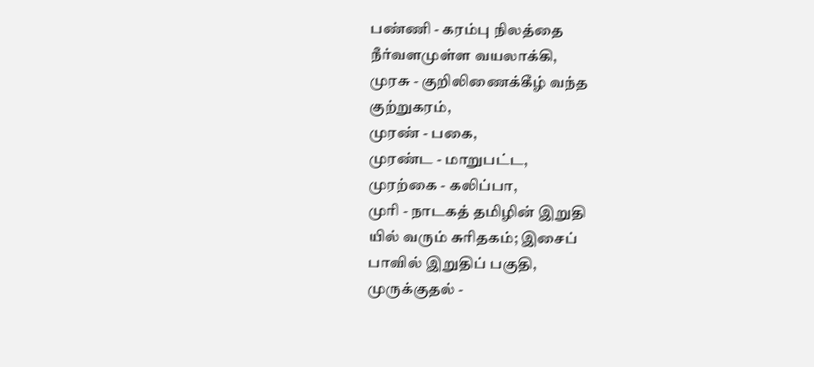பண்ணி - கரம்பு நிலத்தை
நீர்வளமுள்ள வயலாக்கி,
முரசு - குறிலிணைக்கீழ் வந்த
குற்றுகரம்,
முரண் - பகை,
முரண்ட - மாறுபட்ட,
முரற்கை - கலிப்பா,
முரி - நாடகத் தமிழின் இறுதி
யில் வரும் சுரிதகம்; இசைப்
பாவில் இறுதிப் பகுதி,
முருக்குதல் -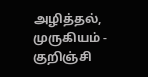அழித்தல்,
முருகியம் - குறிஞ்சி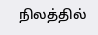நிலத்தில்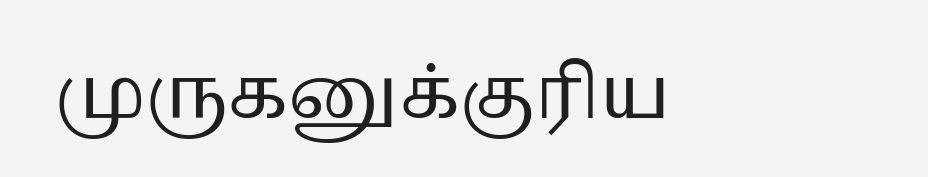முருகனுக்குரிய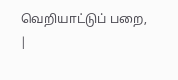வெறியாட்டுப் பறை,
|